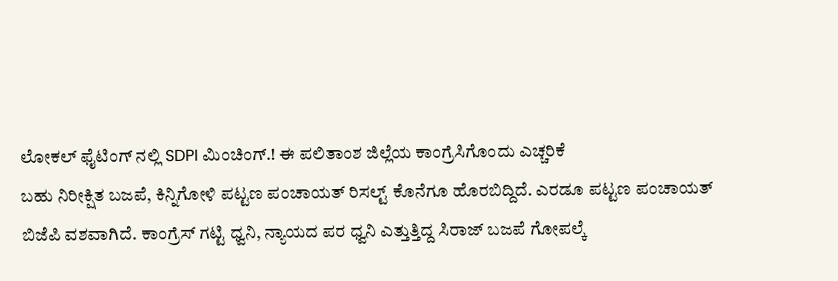ಲೋಕಲ್ ಫೈಟಿಂಗ್ ನಲ್ಲಿ SDPI ಮಿಂಚಿಂಗ್.! ಈ ಪಲಿತಾಂಶ ಜಿಲ್ಲೆಯ ಕಾಂಗ್ರೆಸಿಗೊಂದು ಎಚ್ಚರಿಕೆ
ಬಹು ನಿರೀಕ್ಷಿತ ಬಜಪೆ, ಕಿನ್ನಿಗೋಳಿ ಪಟ್ಟಣ ಪಂಚಾಯತ್ ರಿಸಲ್ಟ್ ಕೊನೆಗೂ ಹೊರಬಿದ್ದಿದೆ. ಎರಡೂ ಪಟ್ಟಣ ಪಂಚಾಯತ್ ಬಿಜೆಪಿ ವಶವಾಗಿದೆ. ಕಾಂಗ್ರೆಸ್ ಗಟ್ಟಿ ಧ್ವನಿ, ನ್ಯಾಯದ ಪರ ಧ್ವನಿ ಎತ್ತುತ್ತಿದ್ದ ಸಿರಾಜ್ ಬಜಪೆ ಗೋಪಲ್ಕೆ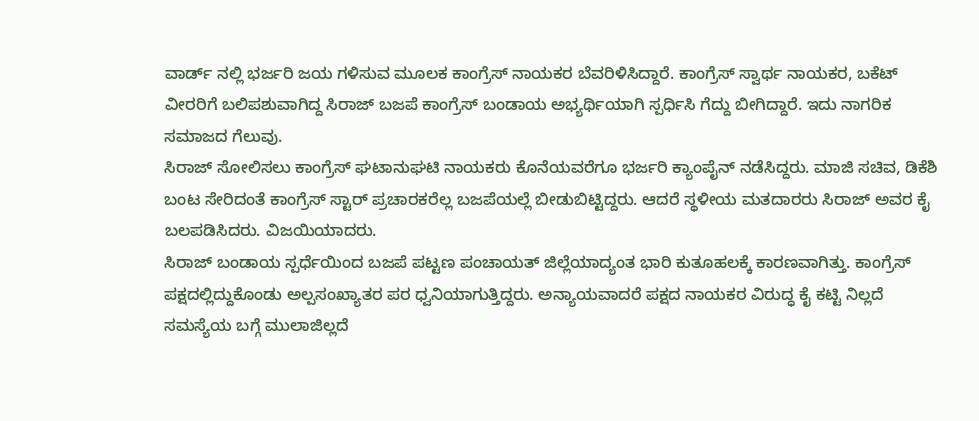ವಾರ್ಡ್ ನಲ್ಲಿ ಭರ್ಜರಿ ಜಯ ಗಳಿಸುವ ಮೂಲಕ ಕಾಂಗ್ರೆಸ್ ನಾಯಕರ ಬೆವರಿಳಿಸಿದ್ದಾರೆ. ಕಾಂಗ್ರೆಸ್ ಸ್ವಾರ್ಥ ನಾಯಕರ, ಬಕೆಟ್ ವೀರರಿಗೆ ಬಲಿಪಶುವಾಗಿದ್ದ ಸಿರಾಜ್ ಬಜಪೆ ಕಾಂಗ್ರೆಸ್ ಬಂಡಾಯ ಅಭ್ಯರ್ಥಿಯಾಗಿ ಸ್ಪರ್ಧಿಸಿ ಗೆದ್ದು ಬೀಗಿದ್ದಾರೆ. ಇದು ನಾಗರಿಕ ಸಮಾಜದ ಗೆಲುವು.
ಸಿರಾಜ್ ಸೋಲಿಸಲು ಕಾಂಗ್ರೆಸ್ ಘಟಾನುಘಟಿ ನಾಯಕರು ಕೊನೆಯವರೆಗೂ ಭರ್ಜರಿ ಕ್ಯಾಂಪೈನ್ ನಡೆಸಿದ್ದರು. ಮಾಜಿ ಸಚಿವ, ಡಿಕೆಶಿ ಬಂಟ ಸೇರಿದಂತೆ ಕಾಂಗ್ರೆಸ್ ಸ್ಟಾರ್ ಪ್ರಚಾರಕರೆಲ್ಲ ಬಜಪೆಯಲ್ಲೆ ಬೀಡುಬಿಟ್ಟಿದ್ದರು. ಆದರೆ ಸ್ಥಳೀಯ ಮತದಾರರು ಸಿರಾಜ್ ಅವರ ಕೈ ಬಲಪಡಿಸಿದರು. ವಿಜಯಿಯಾದರು.
ಸಿರಾಜ್ ಬಂಡಾಯ ಸ್ಪರ್ಧೆಯಿಂದ ಬಜಪೆ ಪಟ್ಟಣ ಪಂಚಾಯತ್ ಜಿಲ್ಲೆಯಾದ್ಯಂತ ಭಾರಿ ಕುತೂಹಲಕ್ಕೆ ಕಾರಣವಾಗಿತ್ತು. ಕಾಂಗ್ರೆಸ್ ಪಕ್ಷದಲ್ಲಿದ್ದುಕೊಂಡು ಅಲ್ಪಸಂಖ್ಯಾತರ ಪರ ಧ್ವನಿಯಾಗುತ್ತಿದ್ದರು. ಅನ್ಯಾಯವಾದರೆ ಪಕ್ಷದ ನಾಯಕರ ವಿರುದ್ಧ ಕೈ ಕಟ್ಟಿ ನಿಲ್ಲದೆ ಸಮಸ್ಯೆಯ ಬಗ್ಗೆ ಮುಲಾಜಿಲ್ಲದೆ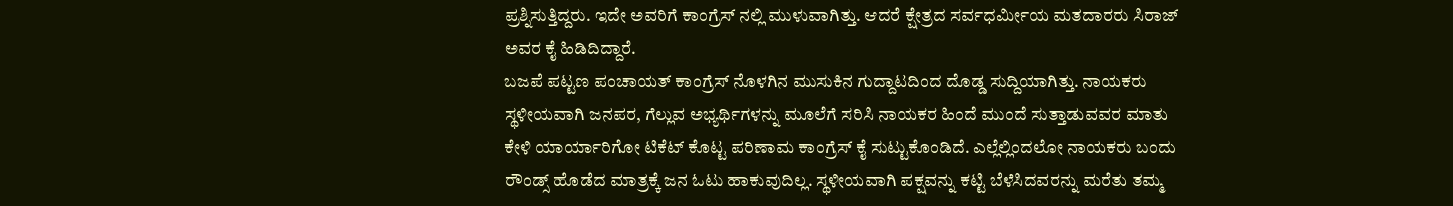ಪ್ರಶ್ನಿಸುತ್ತಿದ್ದರು. ಇದೇ ಅವರಿಗೆ ಕಾಂಗ್ರೆಸ್ ನಲ್ಲಿ ಮುಳುವಾಗಿತ್ತು. ಆದರೆ ಕ್ಷೇತ್ರದ ಸರ್ವಧರ್ಮೀಯ ಮತದಾರರು ಸಿರಾಜ್ ಅವರ ಕೈ ಹಿಡಿದಿದ್ದಾರೆ.
ಬಜಪೆ ಪಟ್ಟಣ ಪಂಚಾಯತ್ ಕಾಂಗ್ರೆಸ್ ನೊಳಗಿನ ಮುಸುಕಿನ ಗುದ್ದಾಟದಿಂದ ದೊಡ್ಡ ಸುದ್ದಿಯಾಗಿತ್ತು. ನಾಯಕರು ಸ್ಥಳೀಯವಾಗಿ ಜನಪರ, ಗೆಲ್ಲುವ ಅಭ್ಯರ್ಥಿಗಳನ್ನು ಮೂಲೆಗೆ ಸರಿಸಿ ನಾಯಕರ ಹಿಂದೆ ಮುಂದೆ ಸುತ್ತಾಡುವವರ ಮಾತು ಕೇಳಿ ಯಾರ್ಯಾರಿಗೋ ಟಿಕೆಟ್ ಕೊಟ್ಟ ಪರಿಣಾಮ ಕಾಂಗ್ರೆಸ್ ಕೈ ಸುಟ್ಟುಕೊಂಡಿದೆ. ಎಲ್ಲೆಲ್ಲಿಂದಲೋ ನಾಯಕರು ಬಂದು ರೌಂಡ್ಸ್ ಹೊಡೆದ ಮಾತ್ರಕ್ಕೆ ಜನ ಓಟು ಹಾಕುವುದಿಲ್ಲ. ಸ್ಥಳೀಯವಾಗಿ ಪಕ್ಷವನ್ನು ಕಟ್ಟಿ ಬೆಳೆಸಿದವರನ್ನು ಮರೆತು ತಮ್ಮ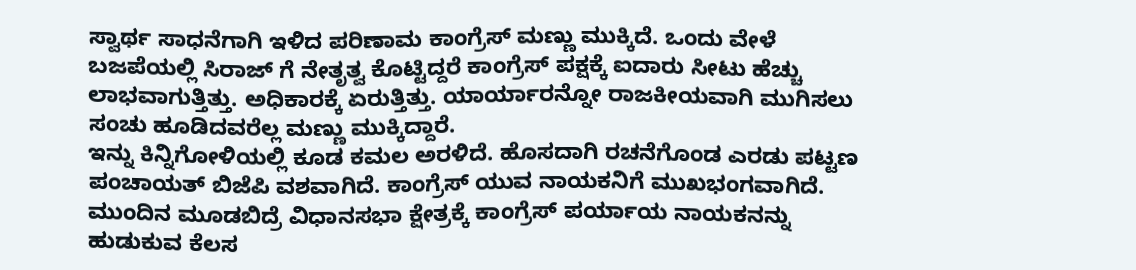ಸ್ವಾರ್ಥ ಸಾಧನೆಗಾಗಿ ಇಳಿದ ಪರಿಣಾಮ ಕಾಂಗ್ರೆಸ್ ಮಣ್ಣು ಮುಕ್ಕಿದೆ. ಒಂದು ವೇಳೆ ಬಜಪೆಯಲ್ಲಿ ಸಿರಾಜ್ ಗೆ ನೇತೃತ್ವ ಕೊಟ್ಟಿದ್ದರೆ ಕಾಂಗ್ರೆಸ್ ಪಕ್ಷಕ್ಕೆ ಐದಾರು ಸೀಟು ಹೆಚ್ಚು ಲಾಭವಾಗುತ್ತಿತ್ತು. ಅಧಿಕಾರಕ್ಕೆ ಏರುತ್ತಿತ್ತು. ಯಾರ್ಯಾರನ್ನೋ ರಾಜಕೀಯವಾಗಿ ಮುಗಿಸಲು ಸಂಚು ಹೂಡಿದವರೆಲ್ಲ ಮಣ್ಣು ಮುಕ್ಕಿದ್ದಾರೆ.
ಇನ್ನು ಕಿನ್ನಿಗೋಳಿಯಲ್ಲಿ ಕೂಡ ಕಮಲ ಅರಳಿದೆ. ಹೊಸದಾಗಿ ರಚನೆಗೊಂಡ ಎರಡು ಪಟ್ಟಣ ಪಂಚಾಯತ್ ಬಿಜೆಪಿ ವಶವಾಗಿದೆ. ಕಾಂಗ್ರೆಸ್ ಯುವ ನಾಯಕನಿಗೆ ಮುಖಭಂಗವಾಗಿದೆ. ಮುಂದಿನ ಮೂಡಬಿದ್ರೆ ವಿಧಾನಸಭಾ ಕ್ಷೇತ್ರಕ್ಕೆ ಕಾಂಗ್ರೆಸ್ ಪರ್ಯಾಯ ನಾಯಕನನ್ನು ಹುಡುಕುವ ಕೆಲಸ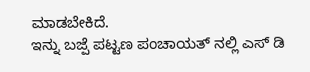ಮಾಡಬೇಕಿದೆ.
ಇನ್ನು ಬಜ್ಪೆ ಪಟ್ಟಣ ಪಂಚಾಯತ್ ನಲ್ಲಿ ಎಸ್ ಡಿ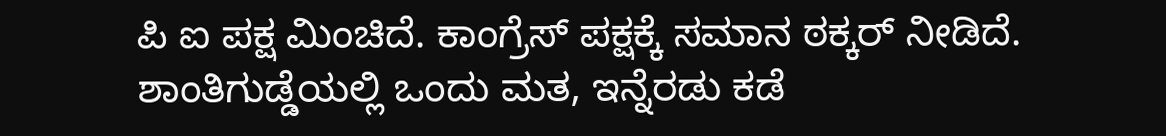ಪಿ ಐ ಪಕ್ಷ ಮಿಂಚಿದೆ. ಕಾಂಗ್ರೆಸ್ ಪಕ್ಷಕ್ಕೆ ಸಮಾನ ಠಕ್ಕರ್ ನೀಡಿದೆ. ಶಾಂತಿಗುಡ್ಡೆಯಲ್ಲಿ ಒಂದು ಮತ, ಇನ್ನೆರಡು ಕಡೆ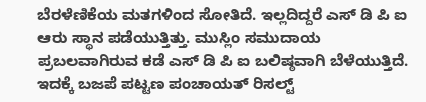ಬೆರಳೆಣಿಕೆಯ ಮತಗಳಿಂದ ಸೋತಿದೆ. ಇಲ್ಲದಿದ್ದರೆ ಎಸ್ ಡಿ ಪಿ ಐ ಆರು ಸ್ಥಾನ ಪಡೆಯುತ್ತಿತ್ತು. ಮುಸ್ಲಿಂ ಸಮುದಾಯ ಪ್ರಬಲವಾಗಿರುವ ಕಡೆ ಎಸ್ ಡಿ ಪಿ ಐ ಬಲಿಷ್ಠವಾಗಿ ಬೆಳೆಯುತ್ತಿದೆ. ಇದಕ್ಕೆ ಬಜಪೆ ಪಟ್ಟಣ ಪಂಚಾಯತ್ ರಿಸಲ್ಟ್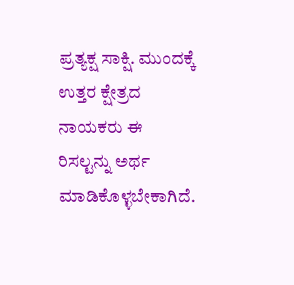ಪ್ರತ್ಯಕ್ಷ ಸಾಕ್ಷಿ. ಮುಂದಕ್ಕೆ ಉತ್ತರ ಕ್ಷೇತ್ರದ ನಾಯಕರು ಈ ರಿಸಲ್ಟನ್ನು ಅರ್ಥ ಮಾಡಿಕೊಳ್ಳಬೇಕಾಗಿದೆ.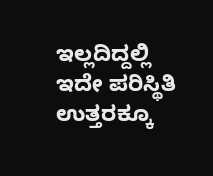ಇಲ್ಲದಿದ್ದಲ್ಲಿ ಇದೇ ಪರಿಸ್ಥಿತಿ ಉತ್ತರಕ್ಕೂ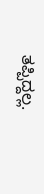ತಪ್ಪಿದ್ದಲ್ಲ.